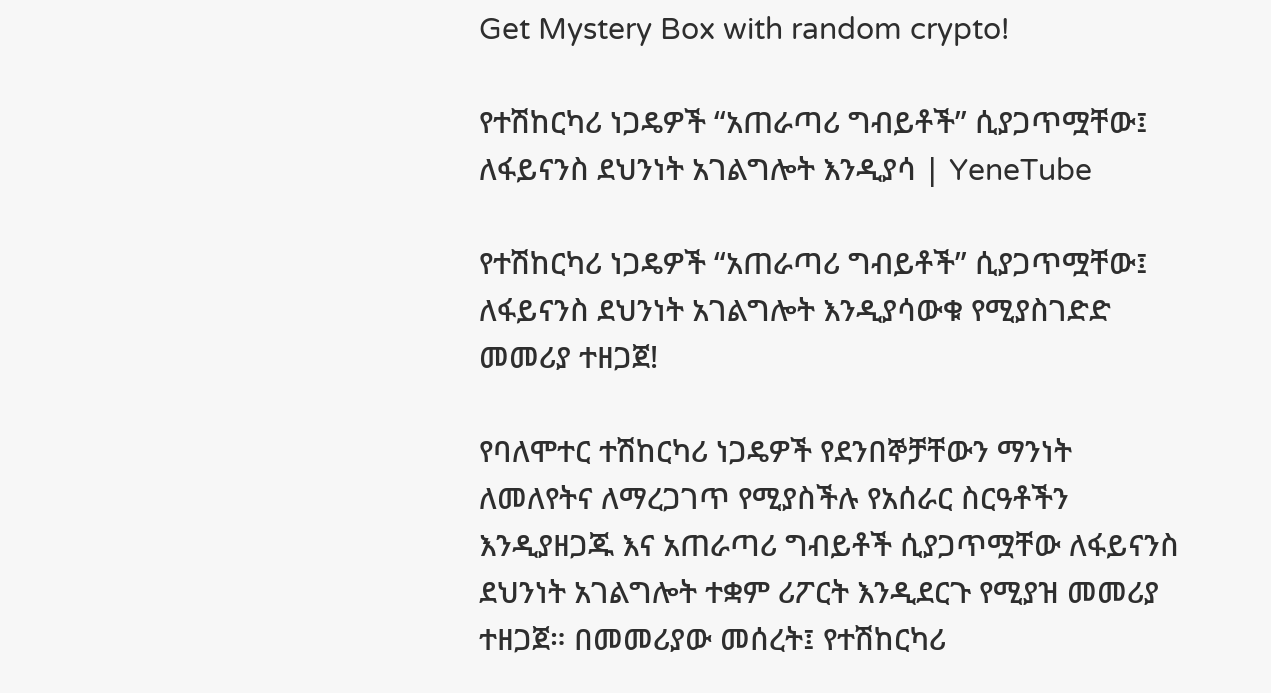Get Mystery Box with random crypto!

የተሽከርካሪ ነጋዴዎች “አጠራጣሪ ግብይቶች” ሲያጋጥሟቸው፤ ለፋይናንስ ደህንነት አገልግሎት እንዲያሳ | YeneTube

የተሽከርካሪ ነጋዴዎች “አጠራጣሪ ግብይቶች” ሲያጋጥሟቸው፤ ለፋይናንስ ደህንነት አገልግሎት እንዲያሳውቁ የሚያስገድድ መመሪያ ተዘጋጀ!

የባለሞተር ተሽከርካሪ ነጋዴዎች የደንበኞቻቸውን ማንነት ለመለየትና ለማረጋገጥ የሚያስችሉ የአሰራር ስርዓቶችን እንዲያዘጋጁ እና አጠራጣሪ ግብይቶች ሲያጋጥሟቸው ለፋይናንስ ደህንነት አገልግሎት ተቋም ሪፖርት እንዲደርጉ የሚያዝ መመሪያ ተዘጋጀ። በመመሪያው መሰረት፤ የተሽከርካሪ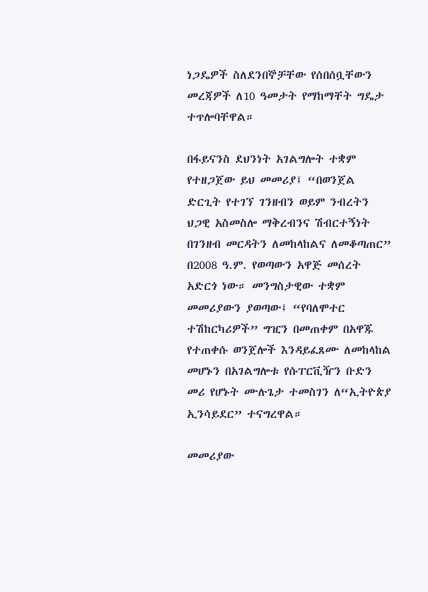ነጋዴዎች ስለደንበኞቻቸው የሰበሰቧቸውን መረጃዎች ለ10 ዓመታት የማከማቸት ግዴታ ተጥሎባቸዋል።

በፋይናንስ ደህንነት አገልግሎት ተቋም የተዘጋጀው ይህ መመሪያ፤ “በወንጀል ድርጊት የተገኘ ገንዘብን ወይም ንብረትን ህጋዊ አስመስሎ ማቅረብንና ሽብርተኝነት በገንዘብ መርዳትን ለመከላከልና ለመቆጣጠር” በ2008 ዓ.ም. የወጣውን አዋጅ መሰረት አድርጎ ነው። መንግስታዊው ተቋም መመሪያውን ያወጣው፤ “የባለሞተር ተሽከርካሪዎች” ግዢን በመጠቀም በአዋጁ የተጠቀሱ ወንጀሎች እንዳይፈጸሙ ለመከላከል መሆኑን በአገልግሎቱ የሱፐርቪዥን ቡድን መሪ የሆኑት ሙሉጌታ ተመስገን ለ“ኢትዮጵያ ኢንሳይደር” ተናግረዋል።

መመሪያው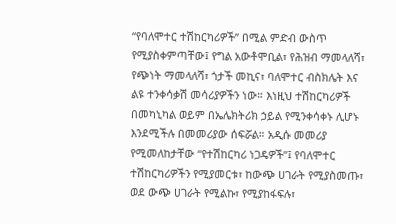“የባለሞተር ተሽከርካሪዎች” በሚል ምድብ ውስጥ የሚያስቀምጣቸው፤ የግል አውቶሞቢል፣ የሕዝብ ማመላለሻ፣ የጭነት ማመላለሻ፣ ጎታች መኪና፣ ባለሞተር ብስክሌት እና ልዩ ተንቀሳቃሽ መሳሪያዎችን ነው። እነዚህ ተሽከርካሪዎች በመካኒካል ወይም በኤሌክትሪክ ኃይል የሚንቀሳቀኑ ሊሆኑ እንደሚችሉ በመመሪያው ሰፍሯል። አዲሱ መመሪያ የሚመለከታቸው “የተሽከርካሪ ነጋዴዎች”፤ የባለሞተር ተሽከርካሪዎችን የሚያመርቱ፣ ከውጭ ሀገራት የሚያስመጡ፣ ወደ ውጭ ሀገራት የሚልኩ፣ የሚያከፋፍሉ፣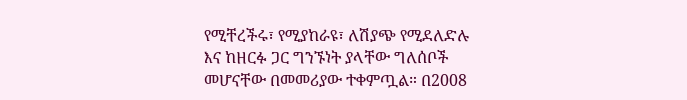የሚቸረችሩ፣ የሚያከራዩ፣ ለሽያጭ የሚደለድሉ እና ከዘርፉ ጋር ግንኙነት ያላቸው ግለሰቦች መሆናቸው በመመሪያው ተቀምጧል። በ2008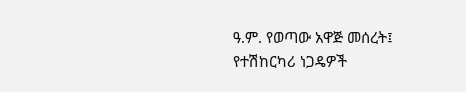ዓ.ም. የወጣው አዋጅ መሰረት፤ የተሽከርካሪ ነጋዴዎች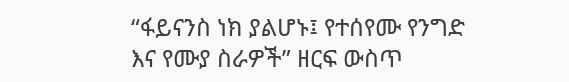“ፋይናንስ ነክ ያልሆኑ፤ የተሰየሙ የንግድ እና የሙያ ስራዎች” ዘርፍ ውስጥ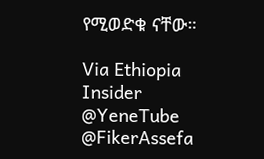የሚወድቁ ናቸው።

Via Ethiopia Insider
@YeneTube @FikerAssefa